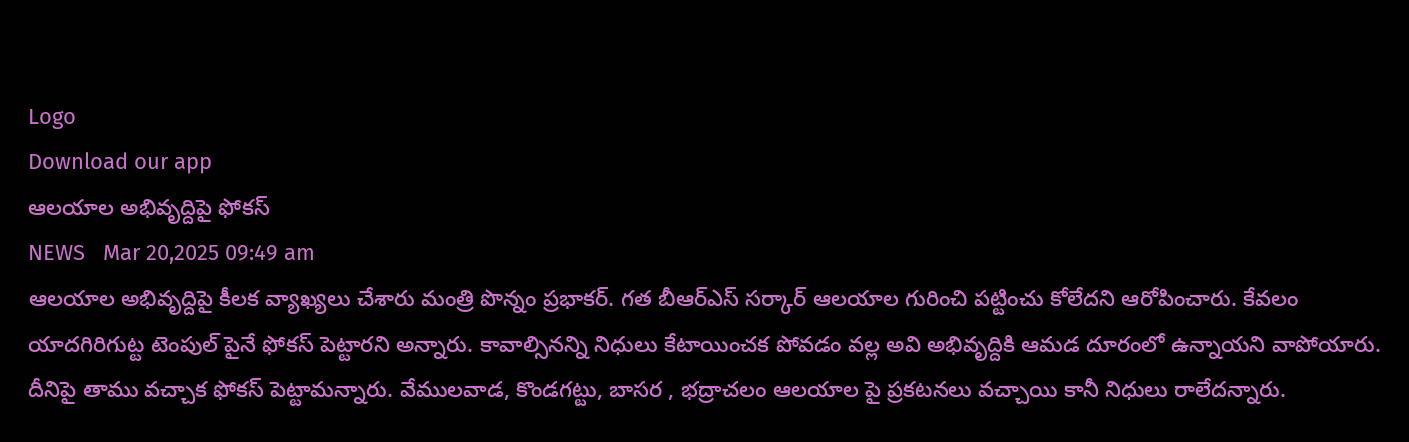Logo
Download our app
ఆల‌యాల అభివృద్దిపై ఫోక‌స్
NEWS   Mar 20,2025 09:49 am
ఆల‌యాల అభివృద్దిపై కీల‌క వ్యాఖ్య‌లు చేశారు మంత్రి పొన్నం ప్ర‌భాక‌ర్. గ‌త బీఆర్ఎస్ స‌ర్కార్ ఆల‌యాల గురించి ప‌ట్టించు కోలేద‌ని ఆరోపించారు. కేవ‌లం యాద‌గిరిగుట్ట టెంపుల్ పైనే ఫోక‌స్ పెట్టార‌ని అన్నారు. కావాల్సిన‌న్ని నిధులు కేటాయించ‌క పోవ‌డం వ‌ల్ల అవి అభివృద్దికి ఆమ‌డ దూరంలో ఉన్నాయ‌ని వాపోయారు. దీనిపై తాము వ‌చ్చాక ఫోక‌స్ పెట్టామ‌న్నారు. వేములవాడ, కొండగట్టు, బాసర , భద్రాచలం ఆలయాల పై ప్రకటనలు వచ్చాయి కానీ నిధులు రాలేదన్నారు.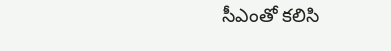సీఎంతో క‌లిసి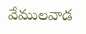వేముల‌వాడ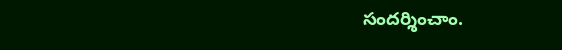సంద‌ర్శించాం.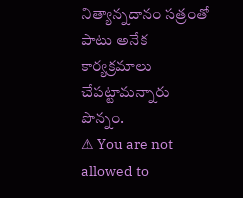నిత్యాన్న‌దానం స‌త్రంతో పాటు అనేక కార్య‌క్ర‌మాలు చేప‌ట్టామ‌న్నారు పొన్నం.
⚠ You are not allowed to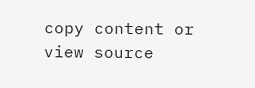copy content or view source